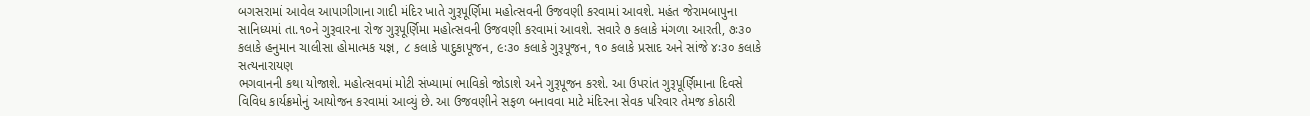બગસરામાં આવેલ આપાગીગાના ગાદી મંદિર ખાતે ગુરૂપૂર્ણિમા મહોત્સવની ઉજવણી કરવામાં આવશે. મહંત જેરામબાપુના સાનિધ્યમાં તા.૧૦ને ગુરૂવારના રોજ ગુરૂપૂર્ણિમા મહોત્સવની ઉજવણી કરવામાં આવશે. સવારે ૭ કલાકે મંગળા આરતી, ૭ઃ૩૦ કલાકે હનુમાન ચાલીસા હોમાત્મક યજ્ઞ, ૮ કલાકે પાદુકાપૂજન, ૯ઃ૩૦ કલાકે ગુરૂપૂજન, ૧૦ કલાકે પ્રસાદ અને સાંજે ૪ઃ૩૦ કલાકે સત્યનારાયણ
ભગવાનની કથા યોજાશે. મહોત્સવમાં મોટી સંખ્યામાં ભાવિકો જોડાશે અને ગુરૂપૂજન કરશે. આ ઉપરાંત ગુરૂપૂર્ણિમાના દિવસે વિવિધ કાર્યક્રમોનું આયોજન કરવામાં આવ્યું છે. આ ઉજવણીને સફળ બનાવવા માટે મંદિરના સેવક પરિવાર તેમજ કોઠારી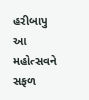હરીબાપુ આ મહોત્સવને સફળ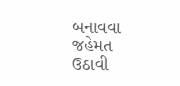બનાવવા જહેમત ઉઠાવી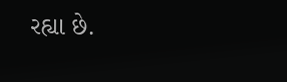રહ્યા છે.